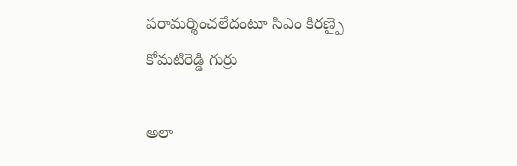పరామర్శించలేదంటూ సిఎం కిరణ్పై కోమటిరెడ్డి గుర్రు

అలా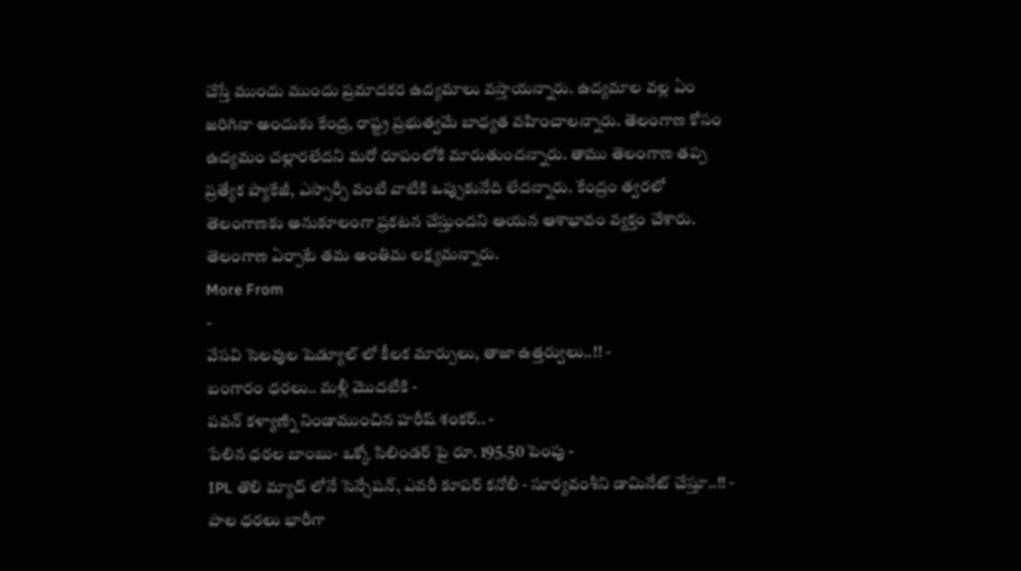చేస్తే ముందు ముందు ప్రమాదకర ఉద్యమాలు వస్తాయన్నారు. ఉద్యమాల వల్ల ఏం జరిగినా అందుకు కేంద్ర, రాష్ట్ర ప్రభుత్వమే బాధ్యత వహించాలన్నారు. తెలంగాణ కోసం ఉద్యమం చల్లారలేదని మరో రూపంలోకి మారుతుందన్నారు. తాము తెలంగాణ తప్ప ప్రత్యేక ప్యాకేజీ, ఎస్సార్సీ వంటి వాటికి ఒప్పుకునేది లేదన్నారు. కేంద్రం త్వరలో తెలంగాణకు అనుకూలంగా ప్రకటన చేస్తుందని ఆయన ఆశాభావం వ్యక్తం చేశారు. తెలంగాణ ఏర్పాటే తమ అంతిమ లక్ష్యమన్నారు.
More From
-
వేసవి సెలవుల షెడ్యూల్ లో కీలక మార్పులు, తాజా ఉత్తర్వులు..!! -
బంగారం ధరలు.. మళ్లీ మొదటికి -
పవన్ కళ్యాణ్ని నిండాముంచిన హరీష్ శంకర్.. -
పేలిన ధరల బాంబు- ఒక్కో సిలిండర్ పై రూ. 195.50 పెంపు -
IPL తొలి మ్యాచ్ లోనే సెన్సేషన్, ఎవరీ కూపర్ కనోలీ - సూర్యవంశీని డామినేట్ చేస్తూ..!! -
పాల ధరలు భారీగా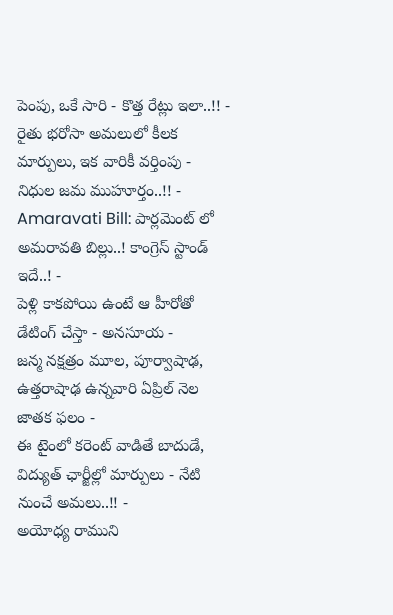పెంపు, ఒకే సారి - కొత్త రేట్లు ఇలా..!! -
రైతు భరోసా అమలులో కీలక మార్పులు, ఇక వారికీ వర్తింపు - నిధుల జమ ముహూర్తం..!! -
Amaravati Bill: పార్లమెంట్ లో అమరావతి బిల్లు..! కాంగ్రెస్ స్టాండ్ ఇదే..! -
పెళ్లి కాకపోయి ఉంటే ఆ హీరోతో డేటింగ్ చేస్తా - అనసూయ -
జన్మ నక్షత్రం మూల, పూర్వాషాఢ, ఉత్తరాషాఢ ఉన్నవారి ఏప్రిల్ నెల జాతక ఫలం -
ఈ టైంలో కరెంట్ వాడితే బాదుడే, విద్యుత్ ఛార్జీల్లో మార్పులు - నేటి నుంచే అమలు..!! -
అయోధ్య రాముని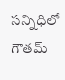సన్నిధిలో గౌతమ్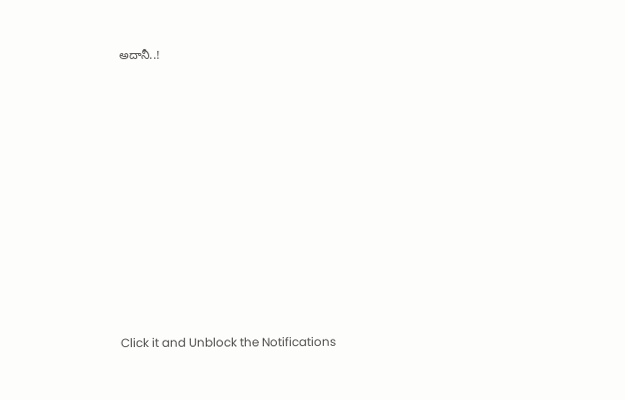అదానీ..!











Click it and Unblock the Notifications